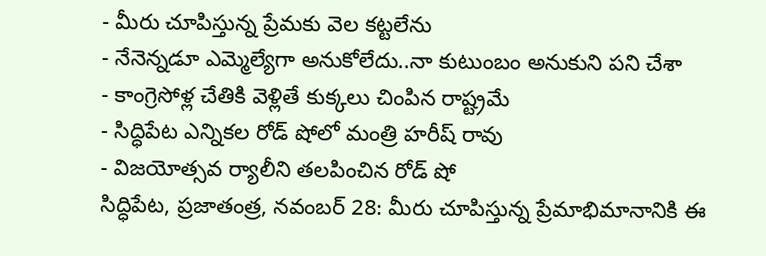- మీరు చూపిస్తున్న ప్రేమకు వెల కట్టలేను
- నేనెన్నడూ ఎమ్మెల్యేగా అనుకోలేదు..నా కుటుంబం అనుకుని పని చేశా
- కాంగ్రెసోళ్ల చేతికి వెళ్లితే కుక్కలు చింపిన రాష్ట్రమే
- సిద్ధిపేట ఎన్నికల రోడ్ షోలో మంత్రి హరీష్ రావు
- విజయోత్సవ ర్యాలీని తలపించిన రోడ్ షో
సిద్ధిపేట, ప్రజాతంత్ర, నవంబర్ 28: మీరు చూపిస్తున్న ప్రేమాభిమానానికి ఈ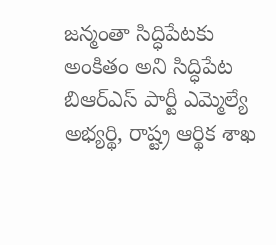జన్మంతా సిద్ధిపేటకు అంకితం అని సిద్ధిపేట బిఆర్ఎస్ పార్టీ ఎమ్మెల్యే అభ్యర్థి, రాష్ట్ర ఆర్థిక శాఖ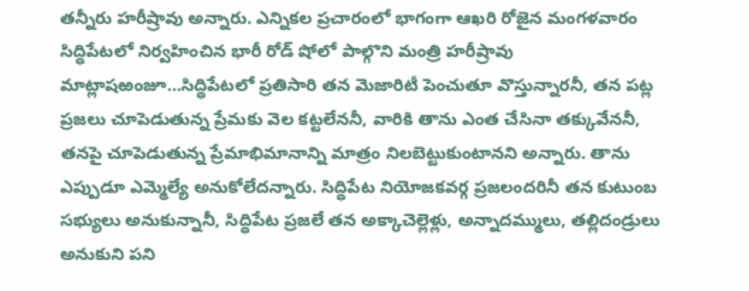తన్నీరు హరీష్రావు అన్నారు. ఎన్నికల ప్రచారంలో భాగంగా ఆఖరి రోజైన మంగళవారం సిద్ధిపేటలో నిర్వహించిన భారీ రోడ్ షోలో పాల్గొని మంత్రి హరీష్రావు మాట్లాషఱంజూ…సిద్ధిపేటలో ప్రతిసారి తన మెజారిటీ పెంచుతూ వొస్తున్నారనీ, తన పట్ల ప్రజలు చూపెడుతున్న ప్రేమకు వెల కట్టలేననీ, వారికి తాను ఎంత చేసినా తక్కువేననీ, తనపై చూపెడుతున్న ప్రేమాభిమానాన్ని మాత్రం నిలబెట్టుకుంటానని అన్నారు. తాను ఎప్పుడూ ఎమ్మెల్యే అనుకోలేదన్నారు. సిద్ధిపేట నియోజకవర్గ ప్రజలందరినీ తన కుటుంబ సభ్యులు అనుకున్నానీ, సిద్ధిపేట ప్రజలే తన అక్కాచెల్లెళ్లు, అన్నాదమ్ములు, తల్లిదండ్రులు అనుకుని పని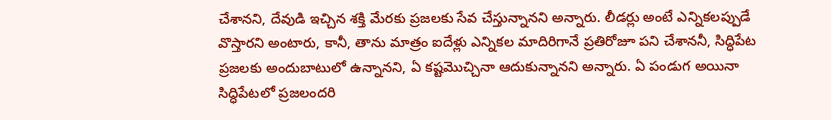చేశానని, దేవుడి ఇచ్చిన శక్తి మేరకు ప్రజలకు సేవ చేస్తున్నానని అన్నారు. లీడర్లు అంటే ఎన్నికలప్పుడే వొస్తారని అంటారు, కానీ, తాను మాత్రం ఐదేళ్లు ఎన్నికల మాదిరిగానే ప్రతిరోజూ పని చేశాననీ, సిద్ధిపేట ప్రజలకు అందుబాటులో ఉన్నానని, ఏ కష్టమొచ్చినా ఆదుకున్నానని అన్నారు. ఏ పండుగ అయినా సిద్ధిపేటలో ప్రజలందరి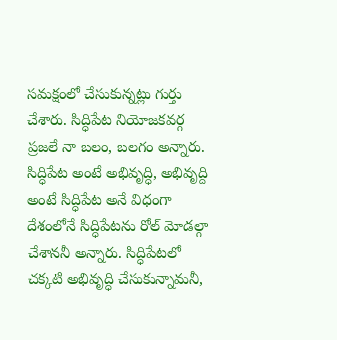సమక్షంలో చేసుకున్నట్లు గుర్తు చేశారు. సిద్ధిపేట నియోజకవర్గ ప్రజలే నా బలం, బలగం అన్నారు.
సిద్ధిపేట అంటే అభివృద్ధి, అభివృద్ది అంటే సిద్ధిపేట అనే విధంగా దేశంలోనే సిద్ధిపేటను రోల్ మోడల్గా చేశాననీ అన్నారు. సిద్ధిపేటలో చక్కటి అభివృద్ధి చేసుకున్నామనీ,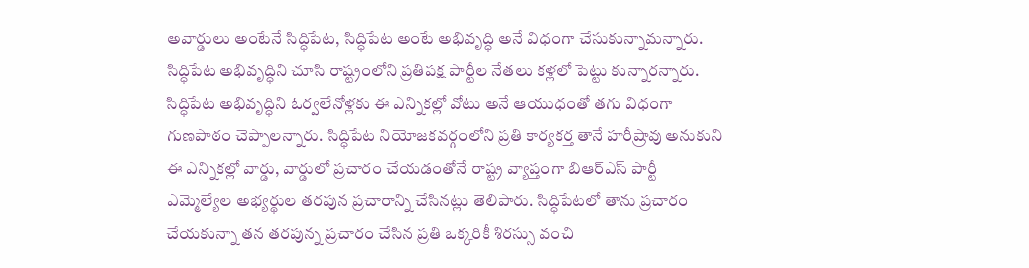అవార్డులు అంటేనే సిద్ధిపేట, సిద్ధిపేట అంటే అభివృద్ధి అనే విధంగా చేసుకున్నామన్నారు. సిద్ధిపేట అభివృద్ధిని చూసి రాష్ట్రంలోని ప్రతిపక్ష పార్టీల నేతలు కళ్లలో పెట్టు కున్నారన్నారు. సిద్ధిపేట అభివృద్ధిని ఓర్వలేనోళ్లకు ఈ ఎన్నికల్లో వోటు అనే ఆయుధంతో తగు విధంగా గుణపాఠం చెప్పాలన్నారు. సిద్ధిపేట నియోజకవర్గంలోని ప్రతి కార్యకర్త తానే హరీష్రావు అనుకుని ఈ ఎన్నికల్లో వార్డు, వార్డులో ప్రచారం చేయడంతోనే రాష్ట్ర వ్యాప్తంగా బిఆర్ఎస్ పార్టీ ఎమ్మెల్యేల అభ్యర్థుల తరపున ప్రచారాన్ని చేసినట్లు తెలిపారు. సిద్ధిపేటలో తాను ప్రచారం చేయకున్నా తన తరపున్న ప్రచారం చేసిన ప్రతి ఒక్కరికీ శిరస్సు వంచి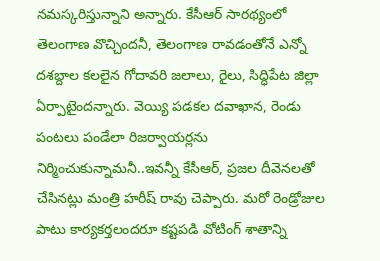నమస్కరిస్తున్నాని అన్నారు. కేసీఆర్ సారథ్యంలో తెలంగాణ వొచ్చిందనీ, తెలంగాణ రావడంతోనే ఎన్నో దశబ్దాల కలలైన గోదావరి జలాలు, రైలు, సిద్ధిపేట జిల్లా ఏర్పాటైందన్నారు. వెయ్యి పడకల దవాఖాన, రెండు పంటలు పండేలా రిజర్వాయర్లను నిర్మించుకున్నామనీ..ఇవన్నీ కేసీఆర్, ప్రజల దీవెనలతో చేసినట్లు మంత్రి హరీష్ రావు చెప్పారు. మరో రెండ్రోజుల పాటు కార్యకర్తలందరూ కష్టపడి వోటింగ్ శాతాన్ని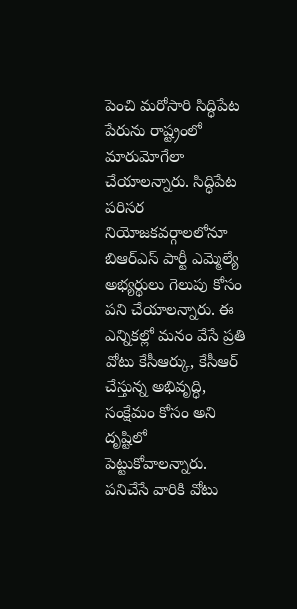పెంచి మరోసారి సిద్ధిపేట పేరును రాష్ట్రంలో మారుమోగేలా చేయాలన్నారు. సిద్ధిపేట పరిసర నియోజకవర్గాలలోనూ బిఆర్ఎస్ పార్టీ ఎమ్మెల్యే అభ్యర్థులు గెలుపు కోసం పని చేయాలన్నారు. ఈ ఎన్నికల్లో మనం వేసే ప్రతి వోటు కేసీఆర్కు, కేసీఆర్ చేస్తున్న అభివృద్ధి, సంక్షేమం కోసం అని దృష్టిలో పెట్టుకోవాలన్నారు. పనిచేసే వారికి వోటు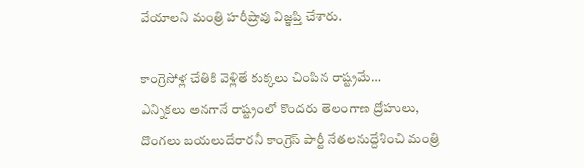వేయాలని మంత్రి హరీష్రావు విజ్ఞప్తి చేశారు.

కాంగ్రెసోళ్ల చేతికి వెళ్లితే కుక్కలు చింపిన రాష్ట్రమే…
ఎన్నికలు అనగానే రాష్ట్రంలో కొందరు తెలంగాణ ద్రోహులు, దొంగలు బయలుదేరారనీ కాంగ్రెస్ పార్టీ నేతలనుద్దేశించి మంత్రి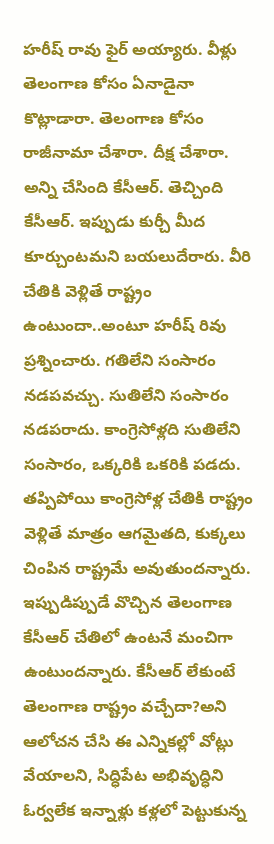హరీష్ రావు ఫైర్ అయ్యారు. వీళ్లు తెలంగాణ కోసం ఏనాడైనా కొట్లాడారా. తెలంగాణ కోసం రాజీనామా చేశారా. దీక్ష చేశారా. అన్ని చేసింది కేసీఆర్. తెచ్చింది కేసీఆర్. ఇప్పుడు కుర్చీ మీద కూర్చుంటమని బయలుదేరారు. వీరి చేతికి వెళ్లితే రాష్ట్రం ఉంటుందా..అంటూ హరీష్ రివు ప్రశ్నించారు. గతిలేని సంసారం నడపవచ్చు. సుతిలేని సంసారం నడపరాదు. కాంగ్రెసోళ్లది సుతిలేని సంసారం, ఒక్కరికి ఒకరికి పడదు. తప్పిపోయి కాంగ్రెసోళ్ల చేతికి రాష్ట్రం వెళ్లితే మాత్రం ఆగమైతది, కుక్కలు చింపిన రాష్ట్రమే అవుతుందన్నారు. ఇప్పుడిప్పుడే వొచ్చిన తెలంగాణ కేసీఆర్ చేతిలో ఉంటనే మంచిగా ఉంటుందన్నారు. కేసీఆర్ లేకుంటే తెలంగాణ రాష్ట్రం వచ్చేదా?అని ఆలోచన చేసి ఈ ఎన్నికల్లో వోట్లు వేయాలని, సిద్ధిపేట అభివృద్ధిని ఓర్వలేక ఇన్నాళ్లు కళ్లలో పెట్టుకున్న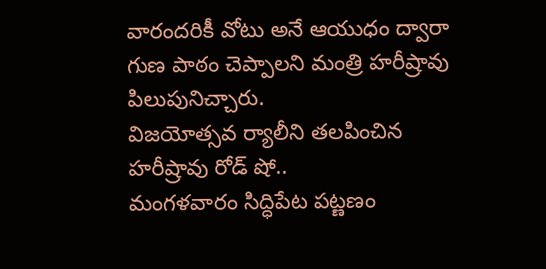వారందరికీ వోటు అనే ఆయుధం ద్వారా గుణ పాఠం చెప్పాలని మంత్రి హరీష్రావు పిలుపునిచ్చారు.
విజయోత్సవ ర్యాలీని తలపించిన హరీష్రావు రోడ్ షో..
మంగళవారం సిద్ధిపేట పట్ణణం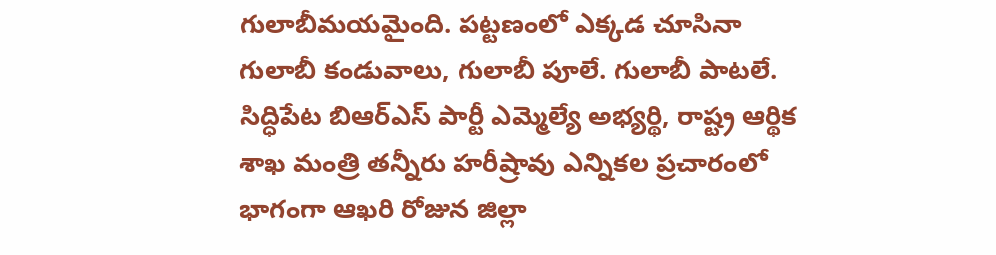గులాబీమయమైంది. పట్టణంలో ఎక్కడ చూసినా గులాబీ కండువాలు, గులాబీ పూలే. గులాబీ పాటలే. సిద్ధిపేట బిఆర్ఎస్ పార్టీ ఎమ్మెల్యే అభ్యర్థి, రాష్ట్ర ఆర్థిక శాఖ మంత్రి తన్నీరు హరీష్రావు ఎన్నికల ప్రచారంలో భాగంగా ఆఖరి రోజున జిల్లా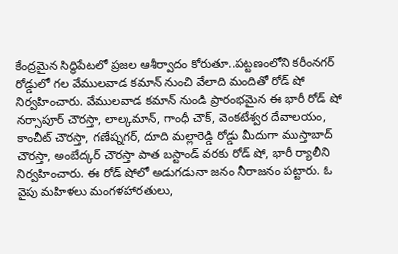కేంద్రమైన సిద్ధిపేటలో ప్రజల ఆశీర్వాదం కోరుతూ..పట్టణంలోని కరీంనగర్ రోడ్డులో గల వేములవాడ కమాన్ నుంచి వేలాది మందితో రోడ్ షో నిర్వహించారు. వేములవాడ కమాన్ నుండి ప్రారంభమైన ఈ భారీ రోడ్ షో నర్సాపూర్ చౌరస్తా, లాల్కమాన్, గాంధీ చౌక్, వెంకటేశ్వర దేవాలయం, కాంచీట్ చౌరస్తా, గణేష్నగర్, దూది మల్లారెడ్డి రోడ్డు మీదుగా ముస్తాబాద్ చౌరస్తా, అంబేద్కర్ చౌరస్తా పాత బస్టాండ్ వరకు రోడ్ షో, భారీ ర్యాలీని నిర్వహించారు. ఈ రోడ్ షోలో అడుగడునా జనం నీరాజనం పట్టారు. ఓ వైపు మహిళలు మంగళహారతులు,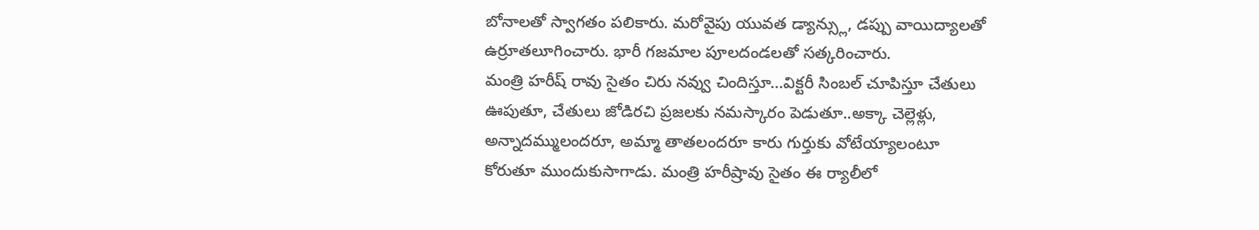బోనాలతో స్వాగతం పలికారు. మరోవైపు యువత డ్యాన్స్లు, డప్పు వాయిద్యాలతో ఉర్రూతలూగించారు. భారీ గజమాల పూలదండలతో సత్కరించారు.
మంత్రి హరీష్ రావు సైతం చిరు నవ్వు చిందిస్తూ…విక్టరీ సింబల్ చూపిస్తూ చేతులు ఊపుతూ, చేతులు జోడిరచి ప్రజలకు నమస్కారం పెడుతూ..అక్కా చెల్లెళ్లు, అన్నాదమ్ములందరూ, అమ్మా తాతలందరూ కారు గుర్తుకు వోటేయ్యాలంటూ కోరుతూ ముందుకుసాగాడు. మంత్రి హరీష్రావు సైతం ఈ ర్యాలీలో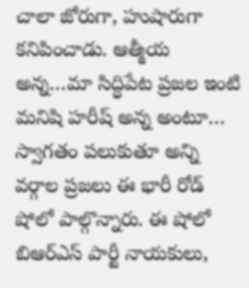చాలా జోరుగా, హుషారుగా కనిపించాడు. ఆత్మీయ అన్న…మా సిద్ధిపేట ప్రజల ఇంటి మనిషి హరీష్ అన్న అంటూ… స్వాగతం పలుకుతూ అన్ని వర్గాల ప్రజలు ఈ భారీ రోడ్ షోలో పాల్గొన్నారు. ఈ షోలో బిఆర్ఎస్ పార్టీ నాయకులు,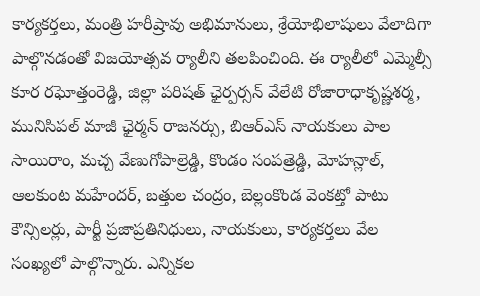కార్యకర్తలు, మంత్రి హరీష్రావు అభిమానులు, శ్రేయోభిలాషులు వేలాదిగా పాల్గొనడంతో విజయోత్సవ ర్యాలీని తలపించింది. ఈ ర్యాలీలో ఎమ్మెల్సీ కూర రఘోత్తంరెడ్డి, జిల్లా పరిషత్ ఛైర్పర్సన్ వేలేటి రోజారాధాకృష్ణశర్మ, మునిసిపల్ మాజీ ఛైర్మన్ రాజనర్సు, బిఆర్ఎస్ నాయకులు పాల సాయిరాం, మచ్చ వేణుగోపాల్రెడ్డి, కొండం సంపత్రెడ్డి, మోహన్లాల్, ఆలకుంట మహేందర్, బత్తుల చంద్రం, బెల్లంకొండ వెంకట్తో పాటు కౌన్సిలర్లు, పార్టీ ప్రజాప్రతినిధులు, నాయకులు, కార్యకర్తలు వేల సంఖ్యలో పాల్గొన్నారు. ఎన్నికల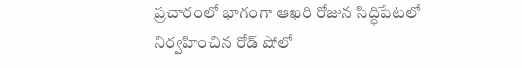ప్రచారంలో భాగంగా ఆఖరి రోజున సిద్ధిపేటలో నిర్వహించిన రోడ్ షోలో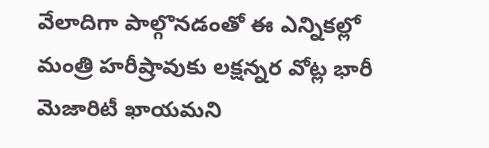వేలాదిగా పాల్గొనడంతో ఈ ఎన్నికల్లో మంత్రి హరీష్రావుకు లక్షన్నర వోట్ల భారీ మెజారిటీ ఖాయమని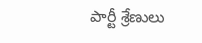పార్టీ శ్రేణులు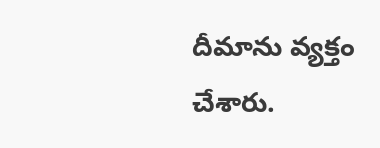దీమాను వ్యక్తం చేశారు.